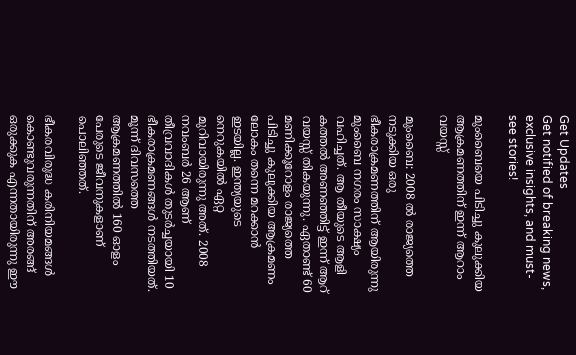Get Updates
Get notified of breaking news, exclusive insights, and must-see stories!

മുംബൈയെ പിടിച്ചു കുലുക്കിയ ആക്രമണത്തിന് ഇന്ന് ആറാം വയസ്സ്

മുംബൈ: 2008 ല്‍ രാജ്യത്തെ നടുക്കിയ ഒരു ഭീകരാക്രമണത്തിന് ആയിരുന്നു മുംബൈ നഗരം സാക്ഷ്യം വഹിച്ചത്. ആ തീയുടെ ആളി കത്തല്‍ അണഞ്ഞിട്ട് ഇന്ന് ആറ് വയസ്സ് തികയുന്നു. ഏതാണ്ട് 60 മണിക്കൂറോളം രാജ്യത്തെ പിടിച്ചു കുലുക്കിയ ആക്രമണം ലോകം തന്നെ മറക്കാന്‍ ഇടയില്ല. ഇന്ത്യയുടെ നെറുകയില്‍ ഏറ്റ മുറിവായിരുന്നു അത്. 2008 നവംബര്‍ 26 ആണ് തീവ്രവാദികള്‍ തുടര്‍ച്ചയായി 10 ഭീകരാക്രമണങ്ങള്‍ നടത്തിയത്. മൂന്ന് ദിവസത്തെ ആക്രമണത്തില്‍ 160 ഓളം പേരുടെ ജീവനുകളാണ് പൊലിഞ്ഞത്.

ഭീകരവിരുദ്ധ കരിനിയമങ്ങള്‍ കൊണ്ടുവരുന്നതിന് അരങ്ങ് ഒരുക്കുക എന്നതായിരുന്നു ഈ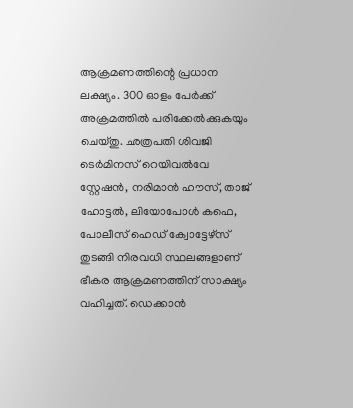ആക്രമണത്തിന്റെ പ്രധാന ലക്ഷ്യം. 300 ഓളം പേര്‍ക്ക് അക്രമത്തില്‍ പരിക്കേല്‍ക്കുകയും ചെയ്തു. ഛത്രപതി ശിവജി ടെര്‍മിനസ് റെയിവല്‍വേ സ്റ്റേഷന്‍, നരിമാന്‍ ഹൗസ്, താജ് ഹോട്ടല്‍, ലിയോപോള്‍ കഫെ, പോലീസ് ഹെഡ് ക്വോട്ടേഴ്‌സ് തുടങ്ങി നിരവധി സ്ഥലങ്ങളാണ് ഭീകര ആക്രമണത്തിന് സാക്ഷ്യം വഹിച്ചത്. ഡെക്കാന്‍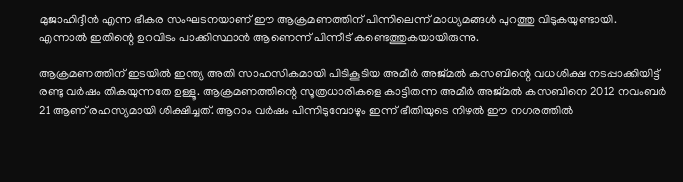മുജാഹിദ്ദീന്‍ എന്ന ഭീകര സംഘടനയാണ് ഈ ആക്രമണത്തിന് പിന്നിലെന്ന് മാധ്യമങ്ങള്‍ പുറത്തു വിടുകയുണ്ടായി. എന്നാല്‍ ഇതിന്റെ ഉറവിടം പാക്കിസ്ഥാന്‍ ആണെന്ന് പിന്നീട് കണ്ടെത്തുകയായിരുന്നു.

ആക്രമണത്തിന് ഇടയില്‍ ഇന്ത്യ അതി സാഹസികമായി പിടികൂടിയ അമീര്‍ അജ്മല്‍ കസബിന്റെ വധശിക്ഷ നടപ്പാക്കിയിട്ട് രണ്ടു വര്‍ഷം തികയുന്നതേ ഉള്ളൂ. ആക്രമണത്തിന്റെ സൂത്രധാരികളെ കാട്ടിതന്ന അമീര്‍ അജ്മല്‍ കസബിനെ 2012 നവംബര്‍ 21 ആണ് രഹസ്യമായി ശിക്ഷിച്ചത്. ആറാം വര്‍ഷം പിന്നിടുമ്പോഴും ഇന്ന് ഭീതിയുടെ നിഴല്‍ ഈ നഗരത്തില്‍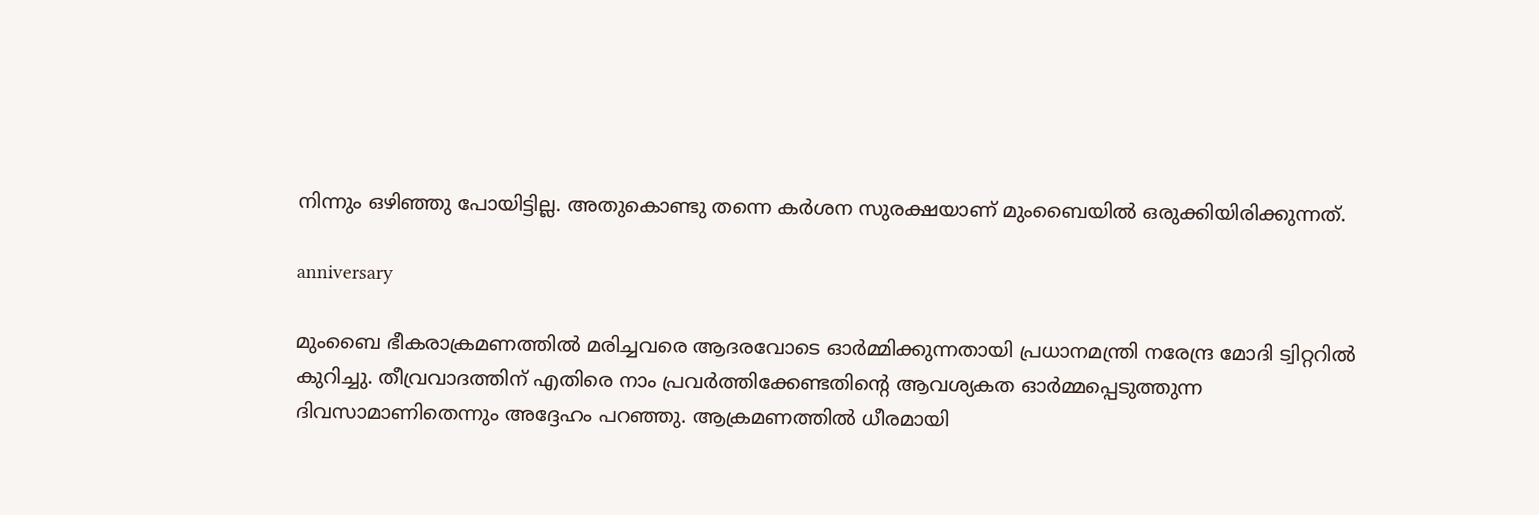നിന്നും ഒഴിഞ്ഞു പോയിട്ടില്ല. അതുകൊണ്ടു തന്നെ കര്‍ശന സുരക്ഷയാണ് മുംബൈയില്‍ ഒരുക്കിയിരിക്കുന്നത്.

anniversary

മുംബൈ ഭീകരാക്രമണത്തില്‍ മരിച്ചവരെ ആദരവോടെ ഓര്‍മ്മിക്കുന്നതായി പ്രധാനമന്ത്രി നരേന്ദ്ര മോദി ട്വിറ്ററില്‍ കുറിച്ചു. തീവ്രവാദത്തിന് എതിരെ നാം പ്രവര്‍ത്തിക്കേണ്ടതിന്റെ ആവശ്യകത ഓര്‍മ്മപ്പെടുത്തുന്ന ദിവസാമാണിതെന്നും അദ്ദേഹം പറഞ്ഞു. ആക്രമണത്തില്‍ ധീരമായി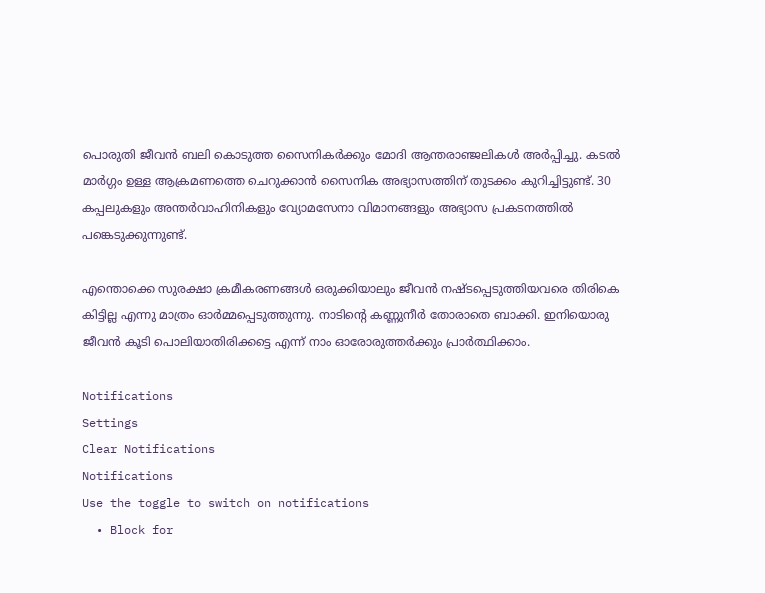പൊരുതി ജീവന്‍ ബലി കൊടുത്ത സൈനികര്‍ക്കും മോദി ആന്തരാഞ്ജലികള്‍ അര്‍പ്പിച്ചു. കടല്‍ മാര്‍ഗ്ഗം ഉള്ള ആക്രമണത്തെ ചെറുക്കാന്‍ സൈനിക അഭ്യാസത്തിന് തുടക്കം കുറിച്ചിട്ടുണ്ട്. 30 കപ്പലുകളും അന്തര്‍വാഹിനികളും വ്യോമസേനാ വിമാനങ്ങളും അഭ്യാസ പ്രകടനത്തില്‍ പങ്കെടുക്കുന്നുണ്ട്.

എന്തൊക്കെ സുരക്ഷാ ക്രമീകരണങ്ങള്‍ ഒരുക്കിയാലും ജീവന്‍ നഷ്ടപ്പെടുത്തിയവരെ തിരികെ കിട്ടില്ല എന്നു മാത്രം ഓര്‍മ്മപ്പെടുത്തുന്നു. നാടിന്റെ കണ്ണുനീര്‍ തോരാതെ ബാക്കി. ഇനിയൊരു ജീവന്‍ കൂടി പൊലിയാതിരിക്കട്ടെ എന്ന് നാം ഓരോരുത്തര്‍ക്കും പ്രാര്‍ത്ഥിക്കാം.

Notifications
Settings
Clear Notifications
Notifications
Use the toggle to switch on notifications
  • Block for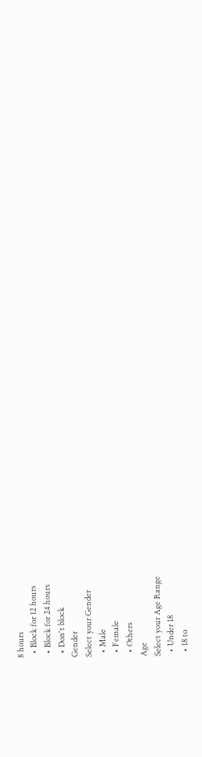8 hours
  • Block for 12 hours
  • Block for 24 hours
  • Don't block
Gender
Select your Gender
  • Male
  • Female
  • Others
Age
Select your Age Range
  • Under 18
  • 18 to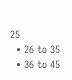25
  • 26 to 35
  • 36 to 45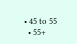• 45 to 55
  • 55+